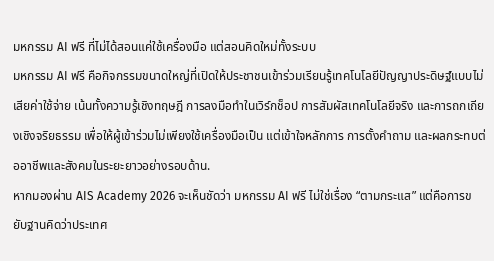มหกรรม AI ฟรี ที่ไม่ได้สอนแค่ใช้เครื่องมือ แต่สอนคิดใหม่ทั้งระบบ
มหกรรม AI ฟรี คือกิจกรรมขนาดใหญ่ที่เปิดให้ประชาชนเข้าร่วมเรียนรู้เทคโนโลยีปัญญาประดิษฐ์แบบไม่เสียค่าใช้จ่าย เน้นทั้งความรู้เชิงทฤษฎี การลงมือทำในเวิร์กช็อป การสัมผัสเทคโนโลยีจริง และการถกเถียงเชิงจริยธรรม เพื่อให้ผู้เข้าร่วมไม่เพียงใช้เครื่องมือเป็น แต่เข้าใจหลักการ การตั้งคำถาม และผลกระทบต่ออาชีพและสังคมในระยะยาวอย่างรอบด้าน.
หากมองผ่าน AIS Academy 2026 จะเห็นชัดว่า มหกรรม AI ฟรี ไม่ใช่เรื่อง “ตามกระแส” แต่คือการขยับฐานคิดว่าประเทศ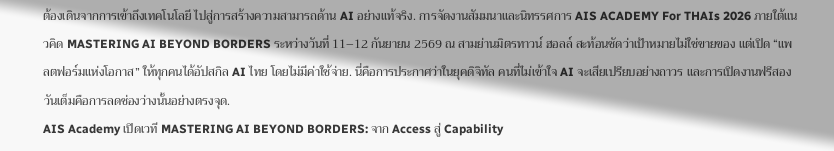ต้องเดินจากการเข้าถึงเทคโนโลยี ไปสู่การสร้างความสามารถด้าน AI อย่างแท้จริง. การจัดงานสัมมนาและนิทรรศการ AIS ACADEMY For THAIs 2026 ภายใต้แนวคิด MASTERING AI BEYOND BORDERS ระหว่างวันที่ 11–12 กันยายน 2569 ณ สามย่านมิตรทาวน์ ฮอลล์ สะท้อนชัดว่าเป้าหมายไม่ใช่ขายของ แต่เปิด “แพลตฟอร์มแห่งโอกาส” ให้ทุกคนได้อัปสกิล AI ไทย โดยไม่มีค่าใช้จ่าย. นี่คือการประกาศว่าในยุคดิจิทัล คนที่ไม่เข้าใจ AI จะเสียเปรียบอย่างถาวร และการเปิดงานฟรีสองวันเต็มคือการลดช่องว่างนั้นอย่างตรงจุด.
AIS Academy เปิดเวที MASTERING AI BEYOND BORDERS: จาก Access สู่ Capability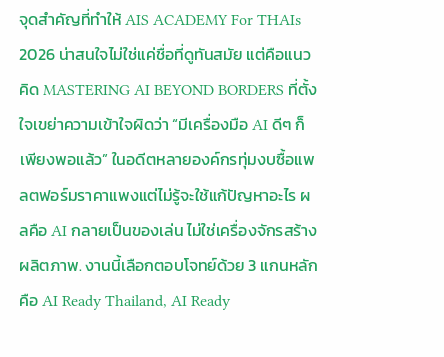จุดสำคัญที่ทำให้ AIS ACADEMY For THAIs 2026 น่าสนใจไม่ใช่แค่ชื่อที่ดูทันสมัย แต่คือแนวคิด MASTERING AI BEYOND BORDERS ที่ตั้งใจเขย่าความเข้าใจผิดว่า “มีเครื่องมือ AI ดีๆ ก็เพียงพอแล้ว” ในอดีตหลายองค์กรทุ่มงบซื้อแพลตฟอร์มราคาแพงแต่ไม่รู้จะใช้แก้ปัญหาอะไร ผลคือ AI กลายเป็นของเล่น ไม่ใช่เครื่องจักรสร้างผลิตภาพ. งานนี้เลือกตอบโจทย์ด้วย 3 แกนหลักคือ AI Ready Thailand, AI Ready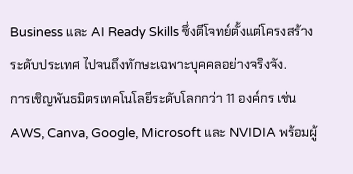Business และ AI Ready Skills ซึ่งตีโจทย์ตั้งแต่โครงสร้างระดับประเทศ ไปจนถึงทักษะเฉพาะบุคคลอย่างจริงจัง.
การเชิญพันธมิตรเทคโนโลยีระดับโลกกว่า 11 องค์กร เช่น AWS, Canva, Google, Microsoft และ NVIDIA พร้อมผู้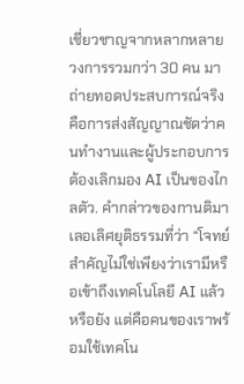เชี่ยวชาญจากหลากหลายวงการรวมกว่า 30 คน มาถ่ายทอดประสบการณ์จริง คือการส่งสัญญาณชัดว่าคนทำงานและผู้ประกอบการต้องเลิกมอง AI เป็นของไกลตัว. คำกล่าวของกานติมา เลอเลิศยุติธรรมที่ว่า “โจทย์สำคัญไม่ใช่เพียงว่าเรามีหรือเข้าถึงเทคโนโลยี AI แล้วหรือยัง แต่คือคนของเราพร้อมใช้เทคโน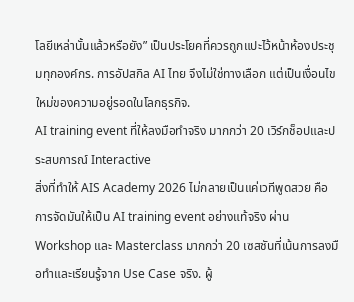โลยีเหล่านั้นแล้วหรือยัง” เป็นประโยคที่ควรถูกแปะไว้หน้าห้องประชุมทุกองค์กร. การอัปสกิล AI ไทย จึงไม่ใช่ทางเลือก แต่เป็นเงื่อนไขใหม่ของความอยู่รอดในโลกธุรกิจ.
AI training event ที่ให้ลงมือทำจริง มากกว่า 20 เวิร์กช็อปและประสบการณ์ Interactive
สิ่งที่ทำให้ AIS Academy 2026 ไม่กลายเป็นแค่เวทีพูดสวย คือการจัดมันให้เป็น AI training event อย่างแท้จริง ผ่าน Workshop และ Masterclass มากกว่า 20 เซสชันที่เน้นการลงมือทำและเรียนรู้จาก Use Case จริง. ผู้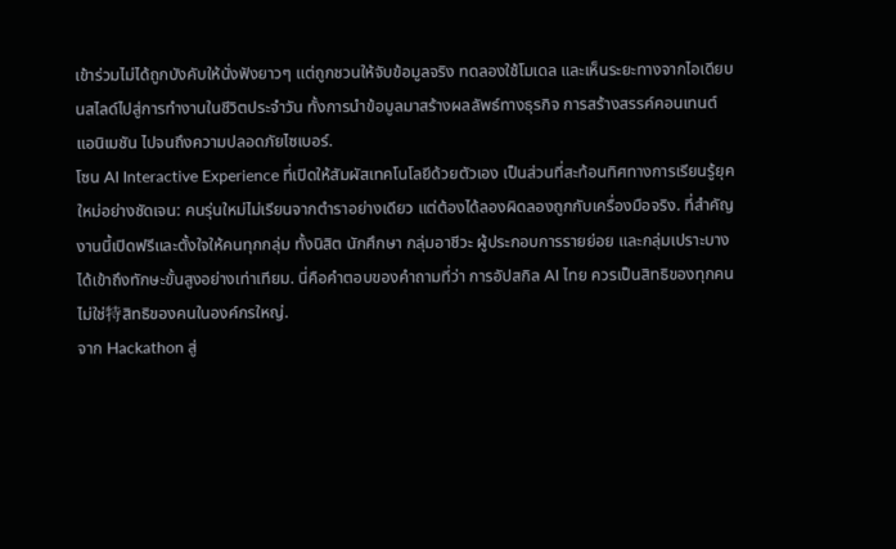เข้าร่วมไม่ได้ถูกบังคับให้นั่งฟังยาวๆ แต่ถูกชวนให้จับข้อมูลจริง ทดลองใช้โมเดล และเห็นระยะทางจากไอเดียบนสไลด์ไปสู่การทำงานในชีวิตประจำวัน ทั้งการนำข้อมูลมาสร้างผลลัพธ์ทางธุรกิจ การสร้างสรรค์คอนเทนต์ แอนิเมชัน ไปจนถึงความปลอดภัยไซเบอร์.
โซน AI Interactive Experience ที่เปิดให้สัมผัสเทคโนโลยีด้วยตัวเอง เป็นส่วนที่สะท้อนทิศทางการเรียนรู้ยุคใหม่อย่างชัดเจน: คนรุ่นใหม่ไม่เรียนจากตำราอย่างเดียว แต่ต้องได้ลองผิดลองถูกกับเครื่องมือจริง. ที่สำคัญ งานนี้เปิดฟรีและตั้งใจให้คนทุกกลุ่ม ทั้งนิสิต นักศึกษา กลุ่มอาชีวะ ผู้ประกอบการรายย่อย และกลุ่มเปราะบาง ได้เข้าถึงทักษะขั้นสูงอย่างเท่าเทียม. นี่คือคำตอบของคำถามที่ว่า การอัปสกิล AI ไทย ควรเป็นสิทธิของทุกคน ไม่ใช่特สิทธิของคนในองค์กรใหญ่.
จาก Hackathon สู่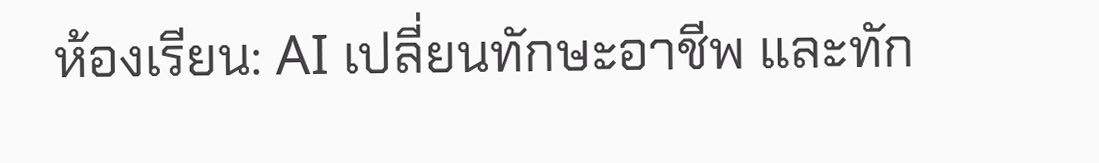ห้องเรียน: AI เปลี่ยนทักษะอาชีพ และทัก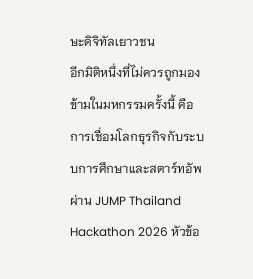ษะดิจิทัลเยาวชน
อีกมิติหนึ่งที่ไม่ควรถูกมองข้ามในมหกรรมครั้งนี้ คือการเชื่อมโลกธุรกิจกับระบบการศึกษาและสตาร์ทอัพผ่าน JUMP Thailand Hackathon 2026 หัวข้อ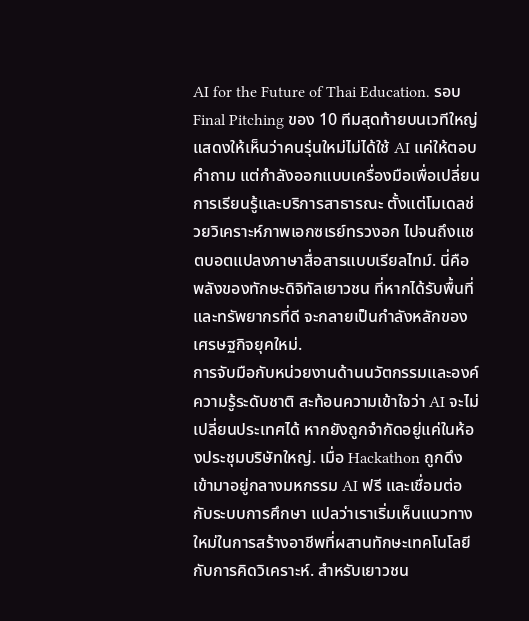AI for the Future of Thai Education. รอบ Final Pitching ของ 10 ทีมสุดท้ายบนเวทีใหญ่ แสดงให้เห็นว่าคนรุ่นใหม่ไม่ได้ใช้ AI แค่ให้ตอบคำถาม แต่กำลังออกแบบเครื่องมือเพื่อเปลี่ยนการเรียนรู้และบริการสาธารณะ ตั้งแต่โมเดลช่วยวิเคราะห์ภาพเอกซเรย์ทรวงอก ไปจนถึงแชตบอตแปลงภาษาสื่อสารแบบเรียลไทม์. นี่คือพลังของทักษะดิจิทัลเยาวชน ที่หากได้รับพื้นที่และทรัพยากรที่ดี จะกลายเป็นกำลังหลักของเศรษฐกิจยุคใหม่.
การจับมือกับหน่วยงานด้านนวัตกรรมและองค์ความรู้ระดับชาติ สะท้อนความเข้าใจว่า AI จะไม่เปลี่ยนประเทศได้ หากยังถูกจำกัดอยู่แค่ในห้องประชุมบริษัทใหญ่. เมื่อ Hackathon ถูกดึงเข้ามาอยู่กลางมหกรรม AI ฟรี และเชื่อมต่อกับระบบการศึกษา แปลว่าเราเริ่มเห็นแนวทางใหม่ในการสร้างอาชีพที่ผสานทักษะเทคโนโลยีกับการคิดวิเคราะห์. สำหรับเยาวชน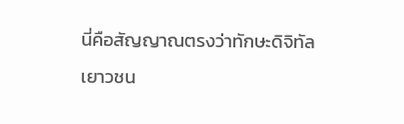นี่คือสัญญาณตรงว่าทักษะดิจิทัลเยาวชน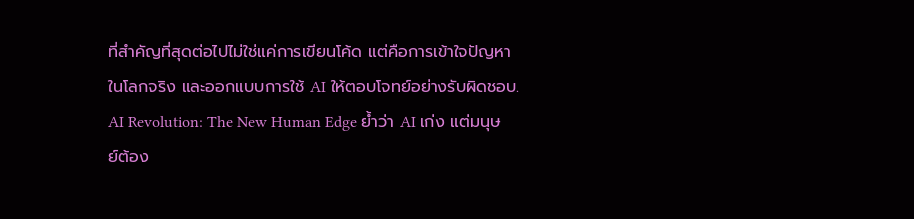ที่สำคัญที่สุดต่อไปไม่ใช่แค่การเขียนโค้ด แต่คือการเข้าใจปัญหาในโลกจริง และออกแบบการใช้ AI ให้ตอบโจทย์อย่างรับผิดชอบ.
AI Revolution: The New Human Edge ย้ำว่า AI เก่ง แต่มนุษย์ต้อง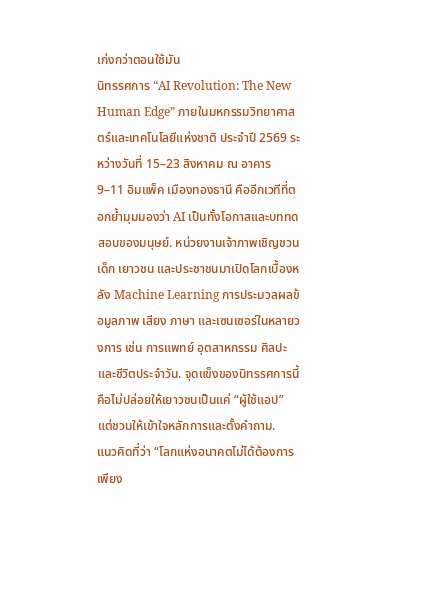เก่งกว่าตอนใช้มัน
นิทรรศการ “AI Revolution: The New Human Edge” ภายในมหกรรมวิทยาศาสตร์และเทคโนโลยีแห่งชาติ ประจำปี 2569 ระหว่างวันที่ 15–23 สิงหาคม ณ อาคาร 9–11 อิมแพ็ค เมืองทองธานี คืออีกเวทีที่ตอกย้ำมุมมองว่า AI เป็นทั้งโอกาสและบททดสอบของมนุษย์. หน่วยงานเจ้าภาพเชิญชวนเด็ก เยาวชน และประชาชนมาเปิดโลกเบื้องหลัง Machine Learning การประมวลผลข้อมูลภาพ เสียง ภาษา และเซนเซอร์ในหลายวงการ เช่น การแพทย์ อุตสาหกรรม ศิลปะ และชีวิตประจำวัน. จุดแข็งของนิทรรศการนี้คือไม่ปล่อยให้เยาวชนเป็นแค่ “ผู้ใช้แอป” แต่ชวนให้เข้าใจหลักการและตั้งคำถาม.
แนวคิดที่ว่า “โลกแห่งอนาคตไม่ได้ต้องการเพียง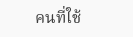คนที่ใช้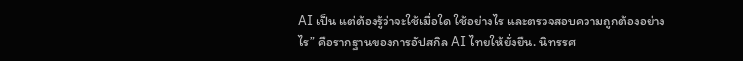AI เป็น แต่ต้องรู้ว่าจะใช้เมื่อใด ใช้อย่างไร และตรวจสอบความถูกต้องอย่างไร” คือรากฐานของการอัปสกิล AI ไทยให้ยั่งยืน. นิทรรศ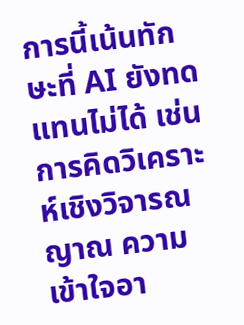การนี้เน้นทักษะที่ AI ยังทดแทนไม่ได้ เช่น การคิดวิเคราะห์เชิงวิจารณญาณ ความเข้าใจอา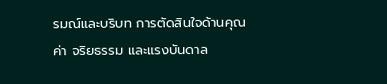รมณ์และบริบท การตัดสินใจด้านคุณค่า จริยธรรม และแรงบันดาล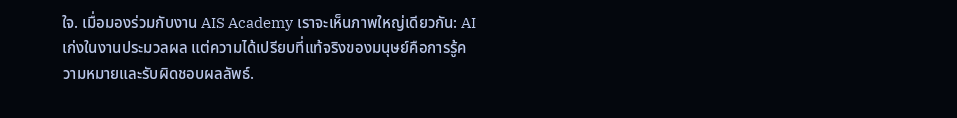ใจ. เมื่อมองร่วมกับงาน AIS Academy เราจะเห็นภาพใหญ่เดียวกัน: AI เก่งในงานประมวลผล แต่ความได้เปรียบที่แท้จริงของมนุษย์คือการรู้ความหมายและรับผิดชอบผลลัพธ์.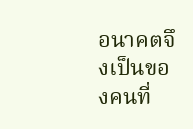อนาคตจึงเป็นของคนที่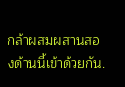กล้าผสมผสานสองด้านนี้เข้าด้วยกัน.